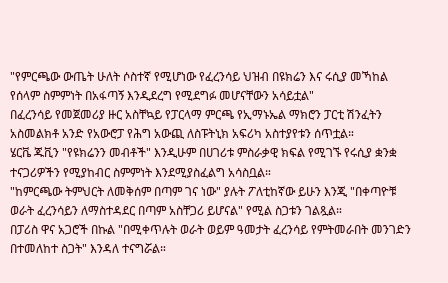"የምርጫው ውጤት ሁለት ሶስተኛ የሚሆነው የፈረንሳይ ህዝብ በዩክሬን እና ሩሲያ መኻከል የሰላም ስምምነት በአፋጣኝ እንዲደረግ የሚደግፉ መሆናቸውን አሳይቷል"
በፈረንሳይ የመጀመሪያ ዙር አስቸኳይ የፓርላማ ምርጫ የኢማኑኤል ማክሮን ፓርቲ ሽንፈትን አስመልክቶ አንድ የአውሮፓ የሕግ አውጪ ለስፑትኒክ አፍሪካ አስተያየቱን ሰጥቷል።
ሄርቬ ጁቪን "የዩክሬንን መብቶች" እንዲሁም በሀገሪቱ ምስራቃዊ ክፍል የሚገኙ የሩሲያ ቋንቋ ተናጋሪዎችን የሚያከብር ስምምነት እንደሚያስፈልግ አሳስቧል።
"ከምርጫው ትምህርት ለመቅሰም በጣም ገና ነው" ያሉት ፖለቲከኛው ይሁን እንጂ "በቀጣዮቹ ወራት ፈረንሳይን ለማስተዳደር በጣም አስቸጋሪ ይሆናል" የሚል ስጋቱን ገልጿል።
በፓሪስ ዋና አጋሮች በኩል "በሚቀጥሉት ወራት ወይም ዓመታት ፈረንሳይ የምትመራበት መንገድን በተመለከተ ስጋት" እንዳለ ተናግሯል።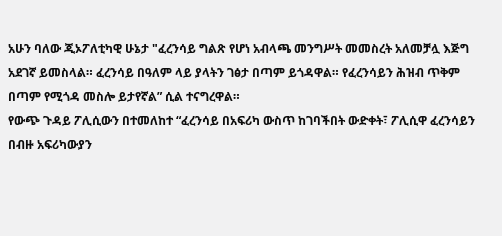አሁን ባለው ጂኦፖለቲካዊ ሁኔታ "ፈረንሳይ ግልጽ የሆነ አብላጫ መንግሥት መመስረት አለመቻሏ እጅግ አደገኛ ይመስላል። ፈረንሳይ በዓለም ላይ ያላትን ገፅታ በጣም ይጎዳዋል። የፈረንሳይን ሕዝብ ጥቅም በጣም የሚጎዳ መስሎ ይታየኛል” ሲል ተናግረዋል።
የውጭ ጉዳይ ፖሊሲውን በተመለከተ “ፈረንሳይ በአፍሪካ ውስጥ ከገባችበት ውድቀት፣ ፖሊሲዋ ፈረንሳይን በብዙ አፍሪካውያን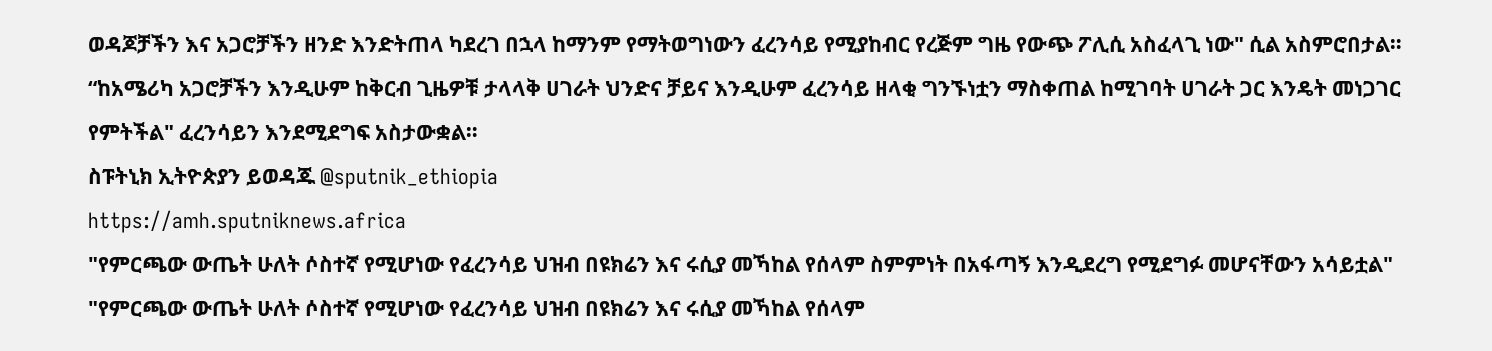ወዳጆቻችን እና አጋሮቻችን ዘንድ እንድትጠላ ካደረገ በኋላ ከማንም የማትወግነውን ፈረንሳይ የሚያከብር የረጅም ግዜ የውጭ ፖሊሲ አስፈላጊ ነው" ሲል አስምሮበታል።
“ከአሜሪካ አጋሮቻችን እንዲሁም ከቅርብ ጊዜዎቹ ታላላቅ ሀገራት ህንድና ቻይና እንዲሁም ፈረንሳይ ዘላቂ ግንኙነቷን ማስቀጠል ከሚገባት ሀገራት ጋር እንዴት መነጋገር የምትችል" ፈረንሳይን እንደሚደግፍ አስታውቋል።
ስፑትኒክ ኢትዮጵያን ይወዳጁ @sputnik_ethiopia
https://amh.sputniknews.africa
"የምርጫው ውጤት ሁለት ሶስተኛ የሚሆነው የፈረንሳይ ህዝብ በዩክሬን እና ሩሲያ መኻከል የሰላም ስምምነት በአፋጣኝ እንዲደረግ የሚደግፉ መሆናቸውን አሳይቷል"
"የምርጫው ውጤት ሁለት ሶስተኛ የሚሆነው የፈረንሳይ ህዝብ በዩክሬን እና ሩሲያ መኻከል የሰላም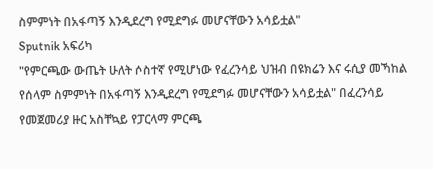ስምምነት በአፋጣኝ እንዲደረግ የሚደግፉ መሆናቸውን አሳይቷል"
Sputnik አፍሪካ
"የምርጫው ውጤት ሁለት ሶስተኛ የሚሆነው የፈረንሳይ ህዝብ በዩክሬን እና ሩሲያ መኻከል የሰላም ስምምነት በአፋጣኝ እንዲደረግ የሚደግፉ መሆናቸውን አሳይቷል" በፈረንሳይ የመጀመሪያ ዙር አስቸኳይ የፓርላማ ምርጫ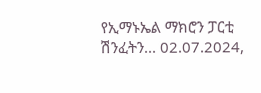የኢማኑኤል ማክሮን ፓርቲ ሽንፈትን... 02.07.2024,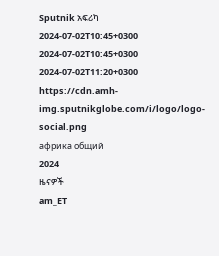Sputnik አፍሪካ
2024-07-02T10:45+0300
2024-07-02T10:45+0300
2024-07-02T11:20+0300
https://cdn.amh-img.sputnikglobe.com/i/logo/logo-social.png
африка общий
2024
ዜናዎች
am_ET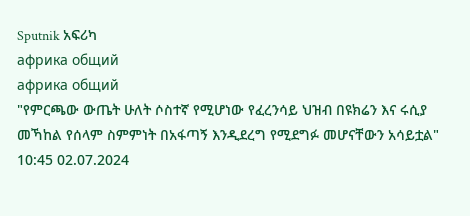Sputnik አፍሪካ
африка общий
африка общий
"የምርጫው ውጤት ሁለት ሶስተኛ የሚሆነው የፈረንሳይ ህዝብ በዩክሬን እና ሩሲያ መኻከል የሰላም ስምምነት በአፋጣኝ እንዲደረግ የሚደግፉ መሆናቸውን አሳይቷል"
10:45 02.07.2024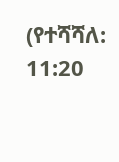(የተሻሻለ: 11:20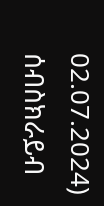02.07.2024)
ሰብስክራይብ